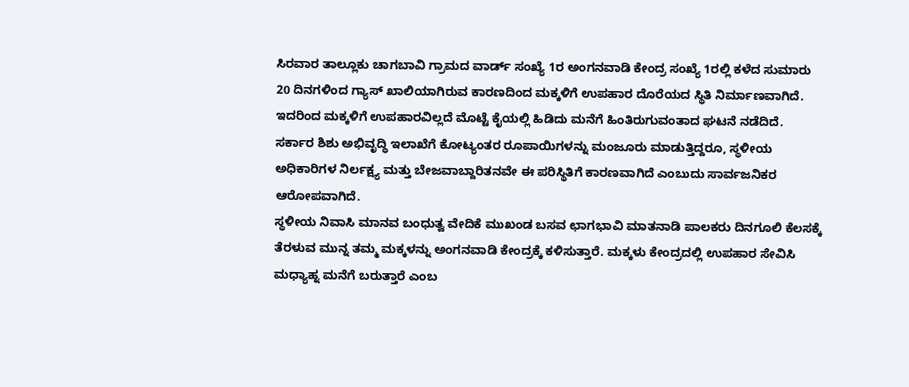ಸಿರವಾರ ತಾಲ್ಲೂಕು ಚಾಗಬಾವಿ ಗ್ರಾಮದ ವಾರ್ಡ್ ಸಂಖ್ಯೆ 1ರ ಅಂಗನವಾಡಿ ಕೇಂದ್ರ ಸಂಖ್ಯೆ 1ರಲ್ಲಿ ಕಳೆದ ಸುಮಾರು 20 ದಿನಗಳಿಂದ ಗ್ಯಾಸ್ ಖಾಲಿಯಾಗಿರುವ ಕಾರಣದಿಂದ ಮಕ್ಕಳಿಗೆ ಉಪಹಾರ ದೊರೆಯದ ಸ್ಥಿತಿ ನಿರ್ಮಾಣವಾಗಿದೆ. ಇದರಿಂದ ಮಕ್ಕಳಿಗೆ ಉಪಹಾರವಿಲ್ಲದೆ ಮೊಟ್ಟೆ ಕೈಯಲ್ಲಿ ಹಿಡಿದು ಮನೆಗೆ ಹಿಂತಿರುಗುವಂತಾದ ಘಟನೆ ನಡೆದಿದೆ.
ಸರ್ಕಾರ ಶಿಶು ಅಭಿವೃದ್ಧಿ ಇಲಾಖೆಗೆ ಕೋಟ್ಯಂತರ ರೂಪಾಯಿಗಳನ್ನು ಮಂಜೂರು ಮಾಡುತ್ತಿದ್ದರೂ, ಸ್ಥಳೀಯ ಅಧಿಕಾರಿಗಳ ನಿರ್ಲಕ್ಷ್ಯ ಮತ್ತು ಬೇಜವಾಬ್ದಾರಿತನವೇ ಈ ಪರಿಸ್ಥಿತಿಗೆ ಕಾರಣವಾಗಿದೆ ಎಂಬುದು ಸಾರ್ವಜನಿಕರ ಆರೋಪವಾಗಿದೆ.
ಸ್ಥಳೀಯ ನಿವಾಸಿ ಮಾನವ ಬಂಧುತ್ವ ವೇದಿಕೆ ಮುಖಂಡ ಬಸವ ಛಾಗಭಾವಿ ಮಾತನಾಡಿ ಪಾಲಕರು ದಿನಗೂಲಿ ಕೆಲಸಕ್ಕೆ ತೆರಳುವ ಮುನ್ನ ತಮ್ಮ ಮಕ್ಕಳನ್ನು ಅಂಗನವಾಡಿ ಕೇಂದ್ರಕ್ಕೆ ಕಳಿಸುತ್ತಾರೆ. ಮಕ್ಕಳು ಕೇಂದ್ರದಲ್ಲಿ ಉಪಹಾರ ಸೇವಿಸಿ ಮಧ್ಯಾಹ್ನ ಮನೆಗೆ ಬರುತ್ತಾರೆ ಎಂಬ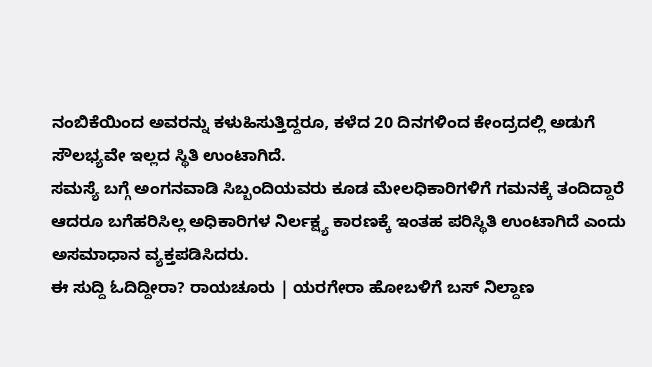ನಂಬಿಕೆಯಿಂದ ಅವರನ್ನು ಕಳುಹಿಸುತ್ತಿದ್ದರೂ, ಕಳೆದ 20 ದಿನಗಳಿಂದ ಕೇಂದ್ರದಲ್ಲಿ ಅಡುಗೆ ಸೌಲಭ್ಯವೇ ಇಲ್ಲದ ಸ್ಥಿತಿ ಉಂಟಾಗಿದೆ.
ಸಮಸ್ಯೆ ಬಗ್ಗೆ ಅಂಗನವಾಡಿ ಸಿಬ್ಬಂದಿಯವರು ಕೂಡ ಮೇಲಧಿಕಾರಿಗಳಿಗೆ ಗಮನಕ್ಕೆ ತಂದಿದ್ದಾರೆ ಆದರೂ ಬಗೆಹರಿಸಿಲ್ಲ ಅಧಿಕಾರಿಗಳ ನಿರ್ಲಕ್ಷ್ಯ ಕಾರಣಕ್ಕೆ ಇಂತಹ ಪರಿಸ್ಥಿತಿ ಉಂಟಾಗಿದೆ ಎಂದು ಅಸಮಾಧಾನ ವ್ಯಕ್ತಪಡಿಸಿದರು.
ಈ ಸುದ್ದಿ ಓದಿದ್ದೀರಾ? ರಾಯಚೂರು | ಯರಗೇರಾ ಹೋಬಳಿಗೆ ಬಸ್ ನಿಲ್ದಾಣ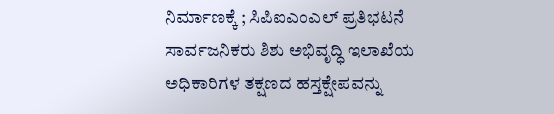ನಿರ್ಮಾಣಕ್ಕೆ ; ಸಿಪಿಐಎಂಎಲ್ ಪ್ರತಿಭಟನೆ
ಸಾರ್ವಜನಿಕರು ಶಿಶು ಅಭಿವೃದ್ಧಿ ಇಲಾಖೆಯ ಅಧಿಕಾರಿಗಳ ತಕ್ಷಣದ ಹಸ್ತಕ್ಷೇಪವನ್ನು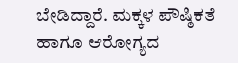ಬೇಡಿದ್ದಾರೆ. ಮಕ್ಕಳ ಪೌಷ್ಠಿಕತೆ ಹಾಗೂ ಆರೋಗ್ಯದ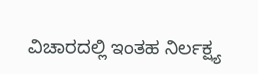ವಿಚಾರದಲ್ಲಿ ಇಂತಹ ನಿರ್ಲಕ್ಷ್ಯ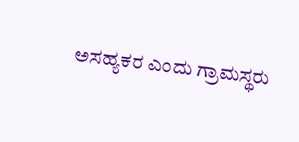ಅಸಹ್ಯಕರ ಎಂದು ಗ್ರಾಮಸ್ಥರು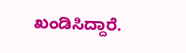ಖಂಡಿಸಿದ್ದಾರೆ.